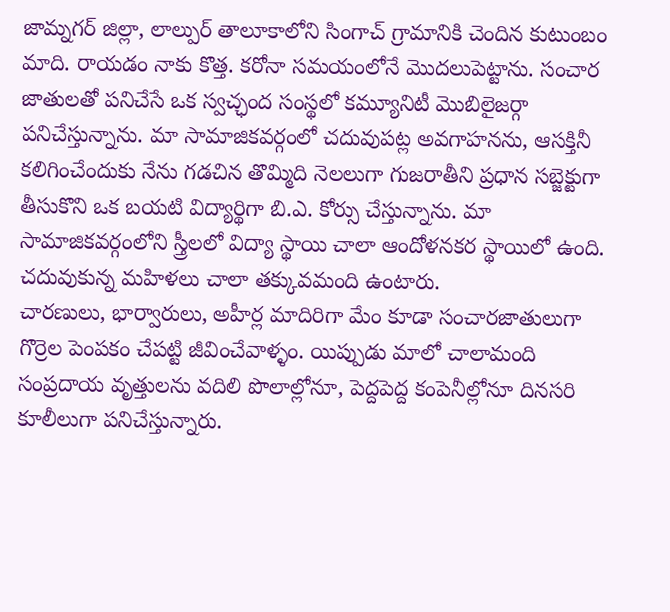జామ్నగర్ జిల్లా, లాల్పుర్ తాలూకాలోని సింగాచ్ గ్రామానికి చెందిన కుటుంబం మాది. రాయడం నాకు కొత్త. కరోనా సమయంలోనే మొదలుపెట్టాను. సంచార జాతులతో పనిచేసే ఒక స్వచ్ఛంద సంస్థలో కమ్యూనిటీ మొబిలైజర్గా పనిచేస్తున్నాను. మా సామాజికవర్గంలో చదువుపట్ల అవగాహనను, ఆసక్తినీ కలిగించేందుకు నేను గడచిన తొమ్మిది నెలలుగా గుజరాతీని ప్రధాన సబ్జెక్టుగా తీసుకొని ఒక బయటి విద్యార్థిగా బి.ఎ. కోర్సు చేస్తున్నాను. మా సామాజికవర్గంలోని స్త్రీలలో విద్యా స్థాయి చాలా ఆందోళనకర స్థాయిలో ఉంది. చదువుకున్న మహిళలు చాలా తక్కువమంది ఉంటారు.
చారణులు, భార్వారులు, అహీర్ల మాదిరిగా మేం కూడా సంచారజాతులుగా గొర్రెల పెంపకం చేపట్టి జీవించేవాళ్ళం. యిప్పుడు మాలో చాలామంది సంప్రదాయ వృత్తులను వదిలి పొలాల్లోనూ, పెద్దపెద్ద కంపెనీల్లోనూ దినసరి కూలీలుగా పనిచేస్తున్నారు.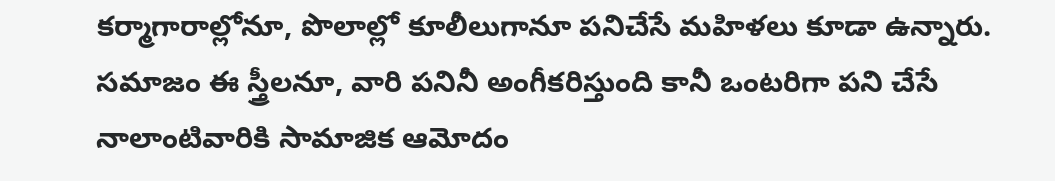కర్మాగారాల్లోనూ, పొలాల్లో కూలీలుగానూ పనిచేసే మహిళలు కూడా ఉన్నారు. సమాజం ఈ స్త్రీలనూ, వారి పనినీ అంగీకరిస్తుంది కానీ ఒంటరిగా పని చేసే నాలాంటివారికి సామాజిక ఆమోదం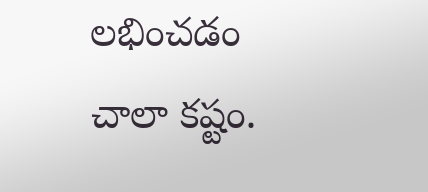లభించడం చాలా కష్టం.